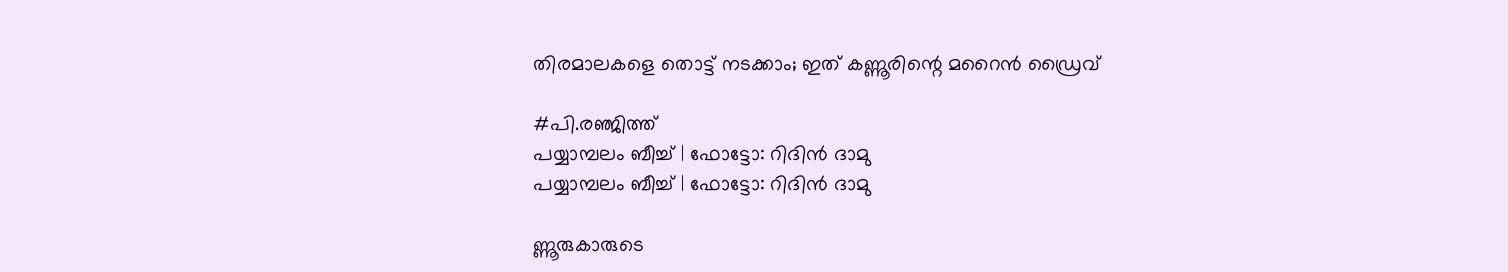തിരമാലകളെ തൊട്ട് നടക്കാം; ഇത് കണ്ണൂരിന്റെ മറൈന്‍ ഡ്രൈവ്

#പി.രഞ്ജിത്ത്
പയ്യാമ്പലം ബീച്ച് | ഫോട്ടോ: റിദിന്‍ ദാമു
പയ്യാമ്പലം ബീച്ച് | ഫോട്ടോ: റിദിന്‍ ദാമു

ണ്ണൂരുകാരുടെ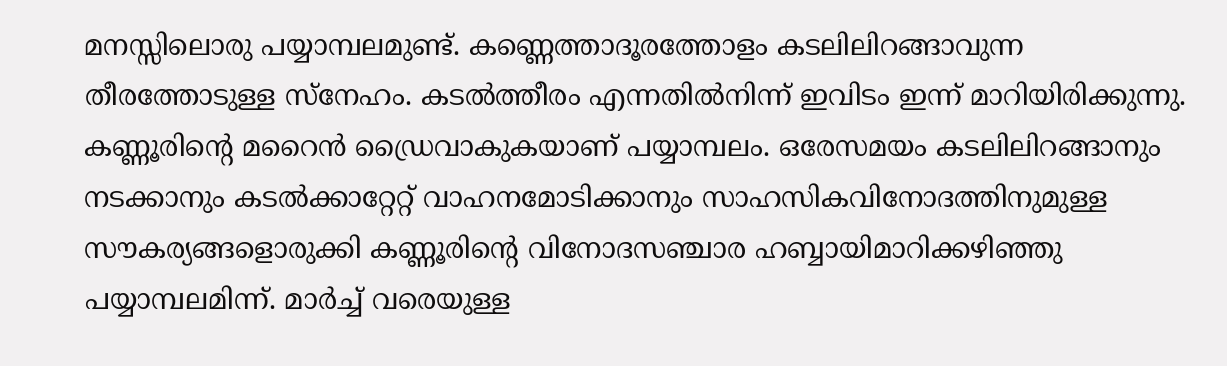മനസ്സിലൊരു പയ്യാമ്പലമുണ്ട്. കണ്ണെത്താദൂരത്തോളം കടലിലിറങ്ങാവുന്ന തീരത്തോടുള്ള സ്‌നേഹം. കടല്‍ത്തീരം എന്നതില്‍നിന്ന് ഇവിടം ഇന്ന് മാറിയിരിക്കുന്നു. കണ്ണൂരിന്റെ മറൈന്‍ ഡ്രൈവാകുകയാണ് പയ്യാമ്പലം. ഒരേസമയം കടലിലിറങ്ങാനും നടക്കാനും കടല്‍ക്കാറ്റേറ്റ് വാഹനമോടിക്കാനും സാഹസികവിനോദത്തിനുമുള്ള സൗകര്യങ്ങളൊരുക്കി കണ്ണൂരിന്റെ വിനോദസഞ്ചാര ഹബ്ബായിമാറിക്കഴിഞ്ഞു പയ്യാമ്പലമിന്ന്. മാര്‍ച്ച് വരെയുള്ള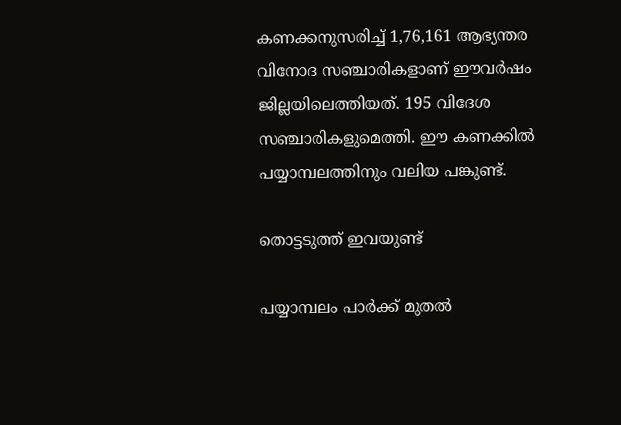കണക്കനുസരിച്ച് 1,76,161 ആഭ്യന്തര വിനോദ സഞ്ചാരികളാണ് ഈവര്‍ഷം ജില്ലയിലെത്തിയത്. 195 വിദേശ സഞ്ചാരികളുമെത്തി. ഈ കണക്കില്‍ പയ്യാമ്പലത്തിനും വലിയ പങ്കുണ്ട്.

തൊട്ടടുത്ത് ഇവയുണ്ട്

പയ്യാമ്പലം പാര്‍ക്ക് മുതല്‍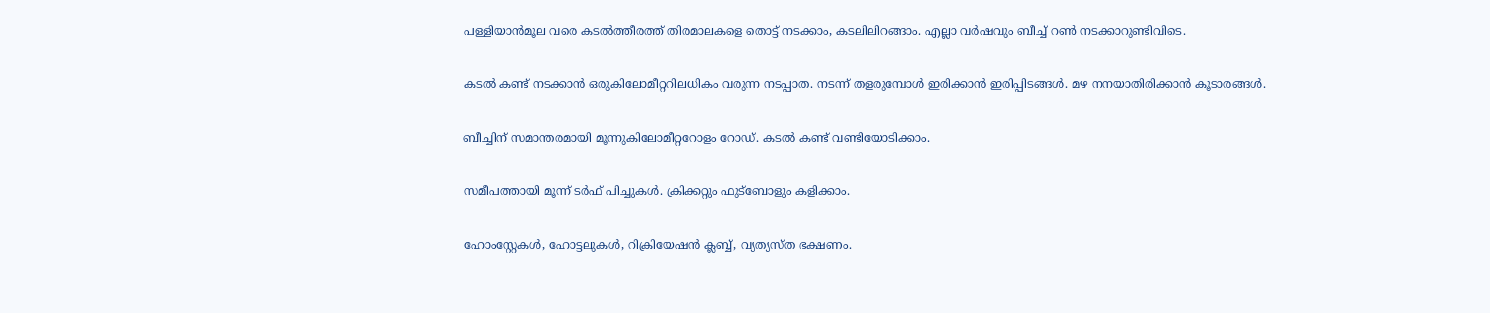പള്ളിയാന്‍മൂല വരെ കടല്‍ത്തീരത്ത് തിരമാലകളെ തൊട്ട് നടക്കാം, കടലിലിറങ്ങാം. എല്ലാ വര്‍ഷവും ബീച്ച് റണ്‍ നടക്കാറുണ്ടിവിടെ.

കടല്‍ കണ്ട് നടക്കാന്‍ ഒരുകിലോമീറ്ററിലധികം വരുന്ന നടപ്പാത. നടന്ന് തളരുമ്പോള്‍ ഇരിക്കാന്‍ ഇരിപ്പിടങ്ങള്‍. മഴ നനയാതിരിക്കാന്‍ കൂടാരങ്ങള്‍.

ബീച്ചിന് സമാന്തരമായി മൂന്നുകിലോമീറ്ററോളം റോഡ്. കടല്‍ കണ്ട് വണ്ടിയോടിക്കാം.

സമീപത്തായി മൂന്ന് ടര്‍ഫ് പിച്ചുകള്‍. ക്രിക്കറ്റും ഫുട്‌ബോളും കളിക്കാം.

ഹോംസ്റ്റേകള്‍, ഹോട്ടലുകള്‍, റിക്രിയേഷന്‍ ക്ലബ്ബ്, വ്യത്യസ്ത ഭക്ഷണം.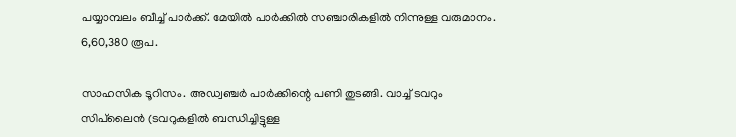പയ്യാമ്പലം ബീച്ച് പാര്‍ക്ക്. മേയില്‍ പാര്‍ക്കില്‍ സഞ്ചാരികളില്‍ നിന്നുള്ള വരുമാനം. 6,60,380 രൂപ.

സാഹസിക ടൂറിസം. അഡ്വഞ്ചര്‍ പാര്‍ക്കിന്റെ പണി തുടങ്ങി. വാച്ച് ടവറും സിപ്‌ലൈന്‍ (ടവറുകളില്‍ ബന്ധിച്ചിട്ടുള്ള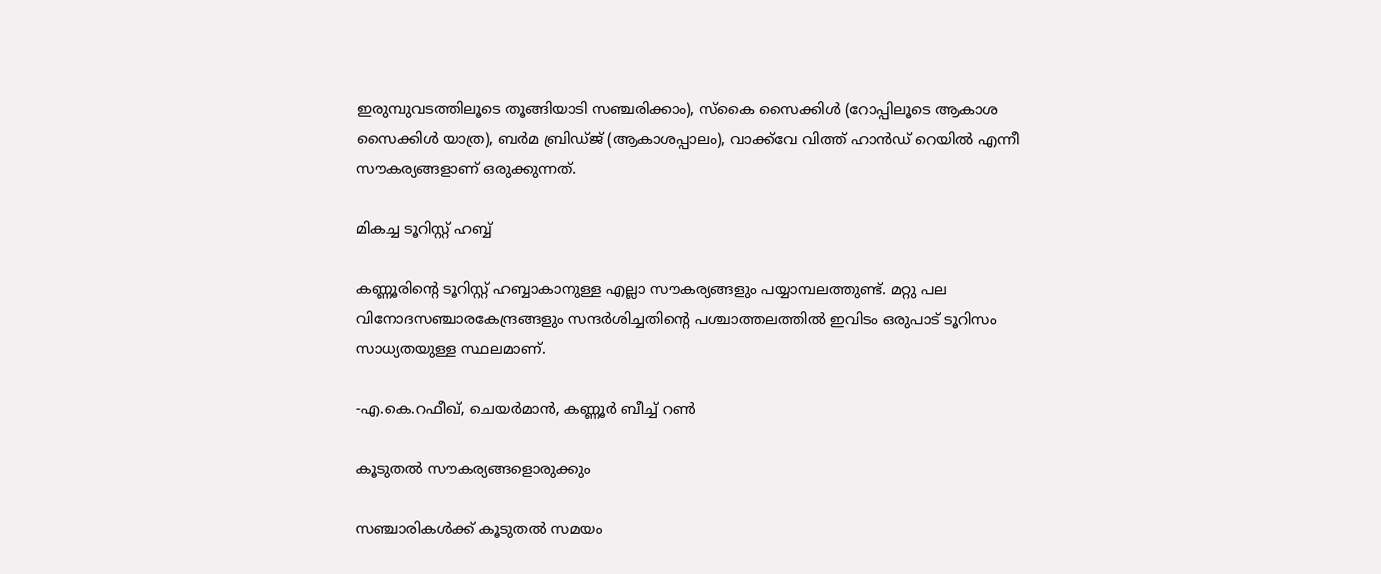ഇരുമ്പുവടത്തിലൂടെ തൂങ്ങിയാടി സഞ്ചരിക്കാം), സ്‌കൈ സൈക്കിള്‍ (റോപ്പിലൂടെ ആകാശ സൈക്കിള്‍ യാത്ര), ബര്‍മ ബ്രിഡ്ജ് (ആകാശപ്പാലം), വാക്ക്‌വേ വിത്ത് ഹാന്‍ഡ് റെയില്‍ എന്നീ സൗകര്യങ്ങളാണ് ഒരുക്കുന്നത്.

മികച്ച ടൂറിസ്റ്റ് ഹബ്ബ്

കണ്ണൂരിന്റെ ടൂറിസ്റ്റ് ഹബ്ബാകാനുള്ള എല്ലാ സൗകര്യങ്ങളും പയ്യാമ്പലത്തുണ്ട്. മറ്റു പല വിനോദസഞ്ചാരകേന്ദ്രങ്ങളും സന്ദര്‍ശിച്ചതിന്റെ പശ്ചാത്തലത്തില്‍ ഇവിടം ഒരുപാട് ടൂറിസം സാധ്യതയുള്ള സ്ഥലമാണ്.

-എ.കെ.റഫീഖ്, ചെയര്‍മാന്‍, കണ്ണൂര്‍ ബീച്ച് റണ്‍

കൂടുതല്‍ സൗകര്യങ്ങളൊരുക്കും

സഞ്ചാരികള്‍ക്ക് കൂടുതല്‍ സമയം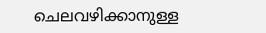ചെലവഴിക്കാനുള്ള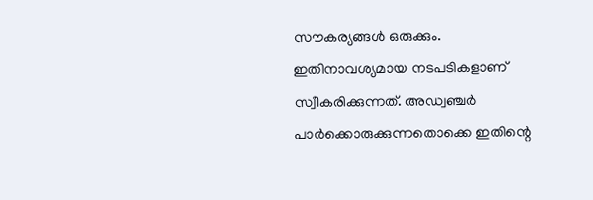സൗകര്യങ്ങള്‍ ഒരുക്കും. ഇതിനാവശ്യമായ നടപടികളാണ് സ്വീകരിക്കുന്നത്. അഡ്വഞ്ചര്‍ പാര്‍ക്കൊരുക്കുന്നതൊക്കെ ഇതിന്റെ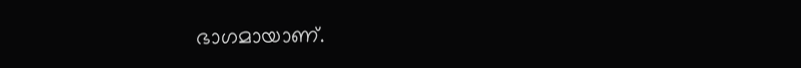ഭാഗമായാണ്.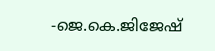-ജെ.കെ.ജിജേഷ്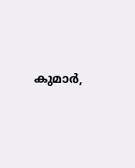കുമാര്‍,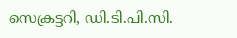സെക്രട്ടറി, ഡി.ടി.പി.സി.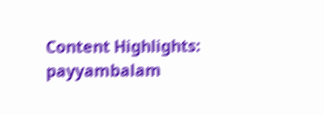Content Highlights: payyambalam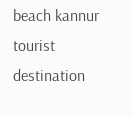beach kannur tourist destination